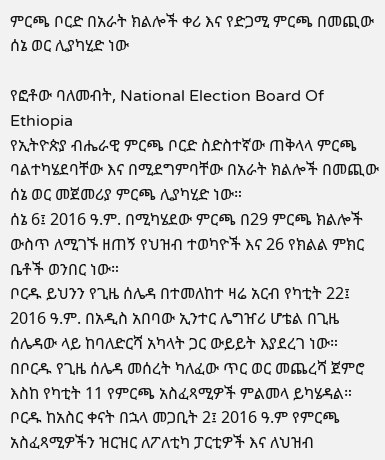ምርጫ ቦርድ በአራት ክልሎች ቀሪ እና የድጋሚ ምርጫ በመጪው ሰኔ ወር ሊያካሂድ ነው

የፎቶው ባለመብት, National Election Board Of Ethiopia
የኢትዮጵያ ብሔራዊ ምርጫ ቦርድ ስድስተኛው ጠቅላላ ምርጫ ባልተካሄደባቸው እና በሚደግምባቸው በአራት ክልሎች በመጪው ሰኔ ወር መጀመሪያ ምርጫ ሊያካሂድ ነው።
ሰኔ 6፤ 2016 ዓ.ም. በሚካሄደው ምርጫ በ29 ምርጫ ክልሎች ውስጥ ለሚገኙ ዘጠኝ የህዝብ ተወካዮች እና 26 የክልል ምክር ቤቶች ወንበር ነው።
ቦርዱ ይህንን የጊዜ ሰሌዳ በተመለከተ ዛሬ አርብ የካቲት 22፤ 2016 ዓ.ም. በአዲስ አበባው ኢንተር ሌግዠሪ ሆቴል በጊዜ ሰሌዳው ላይ ከባለድርሻ አካላት ጋር ውይይት እያደረገ ነው።
በቦርዱ የጊዜ ሰሌዳ መሰረት ካለፈው ጥር ወር መጨረሻ ጀምሮ እስከ የካቲት 11 የምርጫ አስፈጻሚዎች ምልመላ ይካሄዳል።
ቦርዱ ከአስር ቀናት በኋላ መጋቢት 2፤ 2016 ዓ.ም የምርጫ አስፈጻሚዎችን ዝርዝር ለፖለቲካ ፓርቲዎች እና ለህዝብ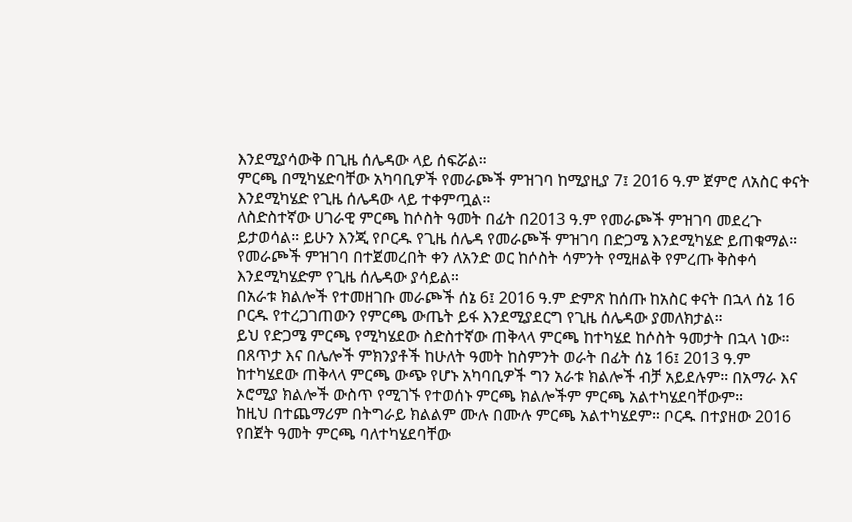እንደሚያሳውቅ በጊዜ ሰሌዳው ላይ ሰፍሯል።
ምርጫ በሚካሄድባቸው አካባቢዎች የመራጮች ምዝገባ ከሚያዚያ 7፤ 2016 ዓ.ም ጀምሮ ለአስር ቀናት እንደሚካሄድ የጊዜ ሰሌዳው ላይ ተቀምጧል።
ለስድስተኛው ሀገራዊ ምርጫ ከሶስት ዓመት በፊት በ2013 ዓ.ም የመራጮች ምዝገባ መደረጉ ይታወሳል። ይሁን እንጂ የቦርዱ የጊዜ ሰሌዳ የመራጮች ምዝገባ በድጋሜ እንደሚካሄድ ይጠቁማል።
የመራጮች ምዝገባ በተጀመረበት ቀን ለአንድ ወር ከሶስት ሳምንት የሚዘልቅ የምረጡ ቅስቀሳ እንደሚካሄድም የጊዜ ሰሌዳው ያሳይል።
በአራቱ ክልሎች የተመዘገቡ መራጮች ሰኔ 6፤ 2016 ዓ.ም ድምጽ ከሰጡ ከአስር ቀናት በኋላ ሰኔ 16 ቦርዱ የተረጋገጠውን የምርጫ ውጤት ይፋ እንደሚያደርግ የጊዜ ሰሌዳው ያመለክታል።
ይህ የድጋሜ ምርጫ የሚካሄደው ስድስተኛው ጠቅላላ ምርጫ ከተካሄደ ከሶስት ዓመታት በኋላ ነው።
በጸጥታ እና በሌሎች ምክንያቶች ከሁለት ዓመት ከስምንት ወራት በፊት ሰኔ 16፤ 2013 ዓ.ም ከተካሄደው ጠቅላላ ምርጫ ውጭ የሆኑ አካባቢዎች ግን አራቱ ክልሎች ብቻ አይደሉም። በአማራ እና ኦሮሚያ ክልሎች ውስጥ የሚገኙ የተወሰኑ ምርጫ ክልሎችም ምርጫ አልተካሄደባቸውም።
ከዚህ በተጨማሪም በትግራይ ክልልም ሙሉ በሙሉ ምርጫ አልተካሄደም። ቦርዱ በተያዘው 2016 የበጀት ዓመት ምርጫ ባለተካሄደባቸው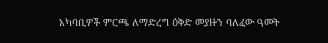አካባቢዎች ምርጫ ለማድረግ ዕቅድ መያዙን ባለፈው ዓመት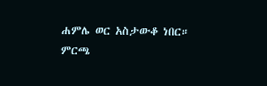ሐምሌ ወር አስታውቆ ነበር።
ምርጫ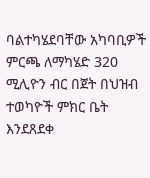ባልተካሄደባቸው አካባቢዎች ምርጫ ለማካሄድ 320 ሚሊዮን ብር በጀት በህዝብ ተወካዮች ምክር ቤት እንደጸደቀ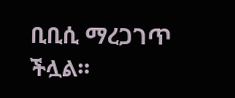ቢቢሲ ማረጋገጥ ችሏል።